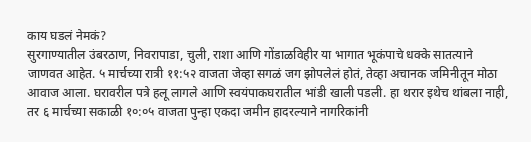काय घडलं नेमकं?
सुरगाण्यातील उंबरठाण, निवरापाडा, चुली, राशा आणि गोंडाळविहीर या भागात भूकंपाचे धक्के सातत्याने जाणवत आहेत. ५ मार्चच्या रात्री ११:५२ वाजता जेव्हा सगळं जग झोपलेलं होतं, तेव्हा अचानक जमिनीतून मोठा आवाज आला. घरावरील पत्रे हलू लागले आणि स्वयंपाकघरातील भांडी खाली पडली. हा थरार इथेच थांबला नाही, तर ६ मार्चच्या सकाळी १०:०५ वाजता पुन्हा एकदा जमीन हादरल्याने नागरिकांनी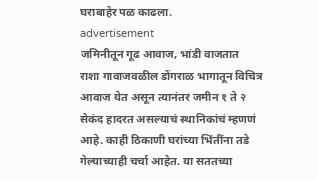घराबाहेर पळ काढला.
advertisement
जमिनीतून गूढ आवाज, भांडी वाजतात
राशा गावाजवळील डोंगराळ भागातून विचित्र आवाज येत असून त्यानंतर जमीन १ ते २ सेकंद हादरत असल्याचं स्थानिकांचं म्हणणं आहे. काही ठिकाणी घरांच्या भिंतींना तडे गेल्याच्याही चर्चा आहेत. या सततच्या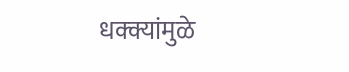धक्क्यांमुळे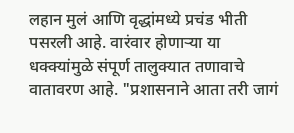लहान मुलं आणि वृद्धांमध्ये प्रचंड भीती पसरली आहे. वारंवार होणाऱ्या या धक्क्यांमुळे संपूर्ण तालुक्यात तणावाचे वातावरण आहे. "प्रशासनाने आता तरी जागं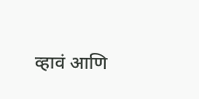व्हावं आणि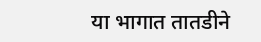या भागात तातडीने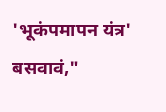'भूकंपमापन यंत्र' बसवावं,"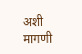अशी मागणी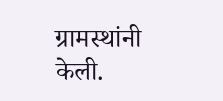ग्रामस्थांनी केली.